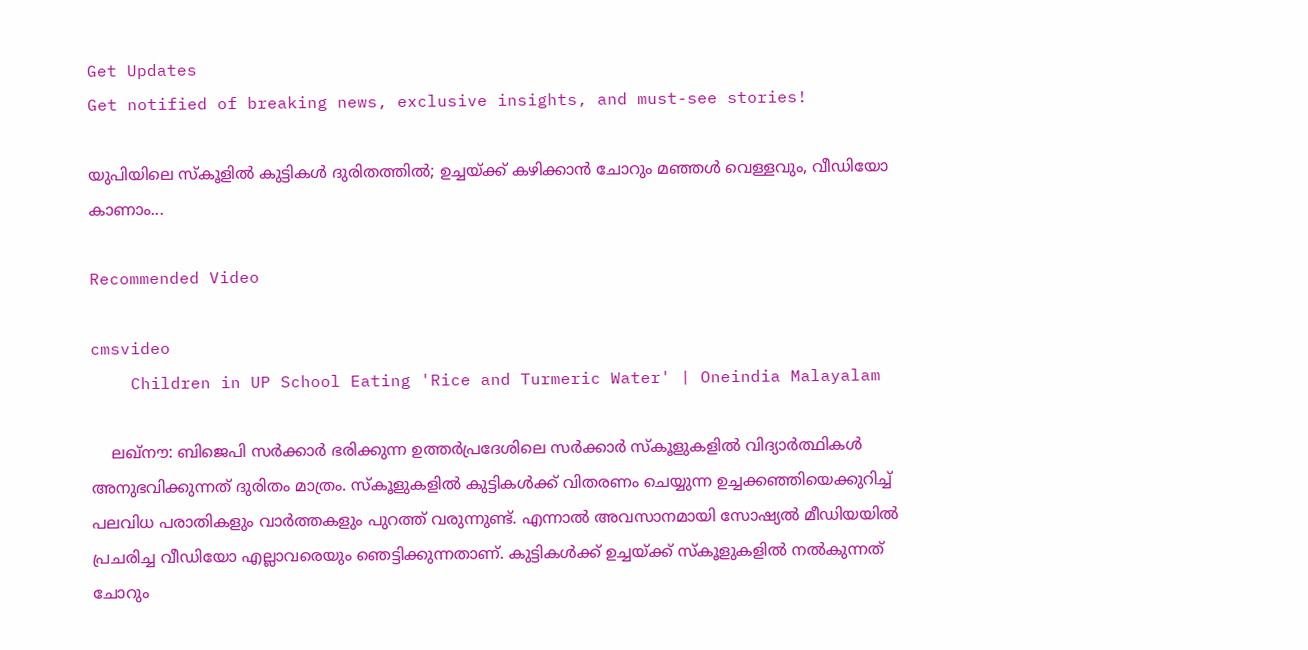Get Updates
Get notified of breaking news, exclusive insights, and must-see stories!

യുപിയിലെ സ്കൂളില്‍ കുട്ടികൾ ദുരിതത്തിൽ; ഉച്ചയ്ക്ക് കഴിക്കാൻ ചോറും മഞ്ഞൾ വെള്ളവും, വീഡിയോ കാണാം...

Recommended Video

cmsvideo
    Children in UP School Eating 'Rice and Turmeric Water' | Oneindia Malayalam

    ലഖ്നൗ: ബിജെപി സർക്കാർ ഭരിക്കുന്ന ഉത്തർപ്രദേശിലെ സർക്കാർ സ്കൂളുകളിൽ വിദ്യാർത്ഥികൾ അനുഭവിക്കുന്നത് ദുരിതം മാത്രം. സ്കൂളുകളില്‍ കുട്ടികള്‍ക്ക് വിതരണം ചെയ്യുന്ന ഉച്ചക്ക‍ഞ്ഞിയെക്കുറിച്ച് പലവിധ പരാതികളും വാര്‍ത്തകളും പുറത്ത് വരുന്നുണ്ട്. എന്നാൽ അവസാനമായി സോഷ്യൽ മീഡിയയിൽ പ്രചരിച്ച വീഡിയോ എല്ലാവരെയും ഞെട്ടിക്കുന്നതാണ്. കുട്ടികൾക്ക് ഉച്ചയ്ക്ക് സ്കൂളുകളിൽ നൽകുന്നത് ചോറും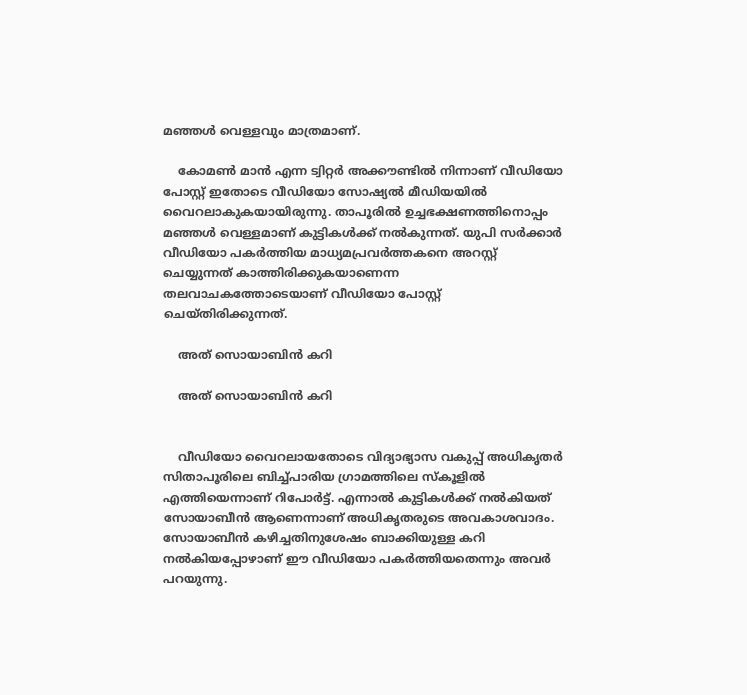മഞ്ഞൾ വെള്ളവും മാത്രമാണ്.

    കോമണ്‍ മാന്‍ എന്ന ട്വിറ്റര്‍ അക്കൗണ്ടില്‍ നിന്നാണ് വീഡിയോ പോസ്റ്റ് ഇതോടെ വീഡിയോ സോഷ്യൽ മീഡിയയിൽ‌ വൈറലാകുകയായിരുന്നു. താപൂരില്‍ ഉച്ചഭക്ഷണത്തിനൊപ്പം മഞ്ഞള്‍ വെള്ളമാണ് കുട്ടികള്‍ക്ക് നല്‍കുന്നത്. യുപി സര്‍ക്കാര്‍ വീഡിയോ പകർത്തിയ മാധ്യമപ്രവർത്തകനെ അറസ്റ്റ് ചെയ്യുന്നത് കാത്തിരിക്കുകയാണെന്ന തലവാചകത്തോടെയാണ് വീഡിയോ പോസ്റ്റ് ചെയ്തിരിക്കുന്നത്.

    അത് സൊയാബിൻ കറി

    അത് സൊയാബിൻ കറി


    വീഡിയോ വൈറലായതോടെ വിദ്യാഭ്യാസ വകുപ്പ് അധികൃതർ സിതാപൂരിലെ ബിച്ച്പാരിയ ഗ്രാമത്തിലെ സ്കൂളിൽ എത്തിയെന്നാണ് റിപോർട്ട്. എന്നാല്‍ കുട്ടികള്‍ക്ക് നല്‍കിയത് സോയാബീന്‍ ആണെന്നാണ് അധികൃതരുടെ അവകാശവാദം. സോയാബീന്‍ കഴിച്ചതിനുശേഷം ബാക്കിയുള്ള കറി നല്‍കിയപ്പോഴാണ് ഈ വീഡിയോ പകര്‍ത്തിയതെന്നും അവര്‍ പറയുന്നു.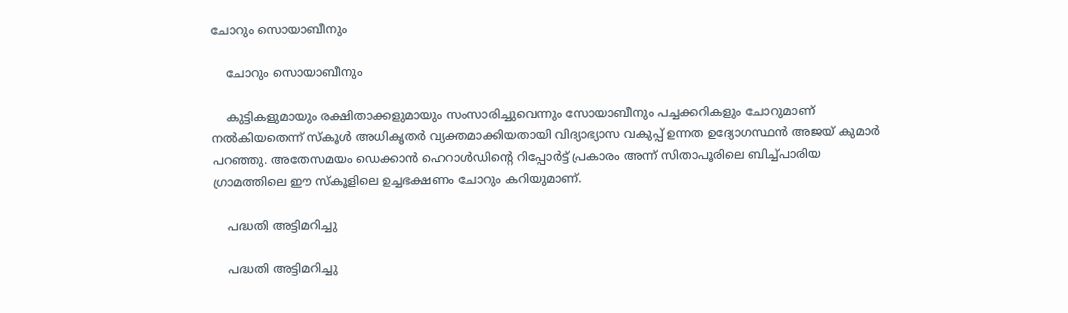ചോറും സൊയാബീനും

    ചോറും സൊയാബീനും

    കുട്ടികളുമായും രക്ഷിതാക്കളുമായും സംസാരിച്ചുവെന്നും സോയാബീനും പച്ചക്കറികളും ചോറുമാണ് നല്‍കിയതെന്ന് സ്കൂൾ അധികൃതർ വ്യക്തമാക്കിയതായി വിദ്യാഭ്യാസ വകുപ്പ് ഉന്നത ഉദ്യോഗസ്ഥൻ അജയ് കുമാർ പറഞ്ഞു. അതേസമയം ഡെക്കാന്‍ ഹെറാള്‍ഡിന്‍റെ റിപ്പോര്‍ട്ട് പ്രകാരം അന്ന് സിതാപൂരിലെ ബിച്ച്പാരിയ ഗ്രാമത്തിലെ ഈ സ്കൂളിലെ ഉച്ചഭക്ഷണം ചോറും കറിയുമാണ്.

    പദ്ധതി അട്ടിമറിച്ചു

    പദ്ധതി അട്ടിമറിച്ചു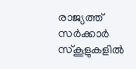രാജ്യത്ത് സര്‍ക്കാര്‍ സ്‌കൂളുകളില്‍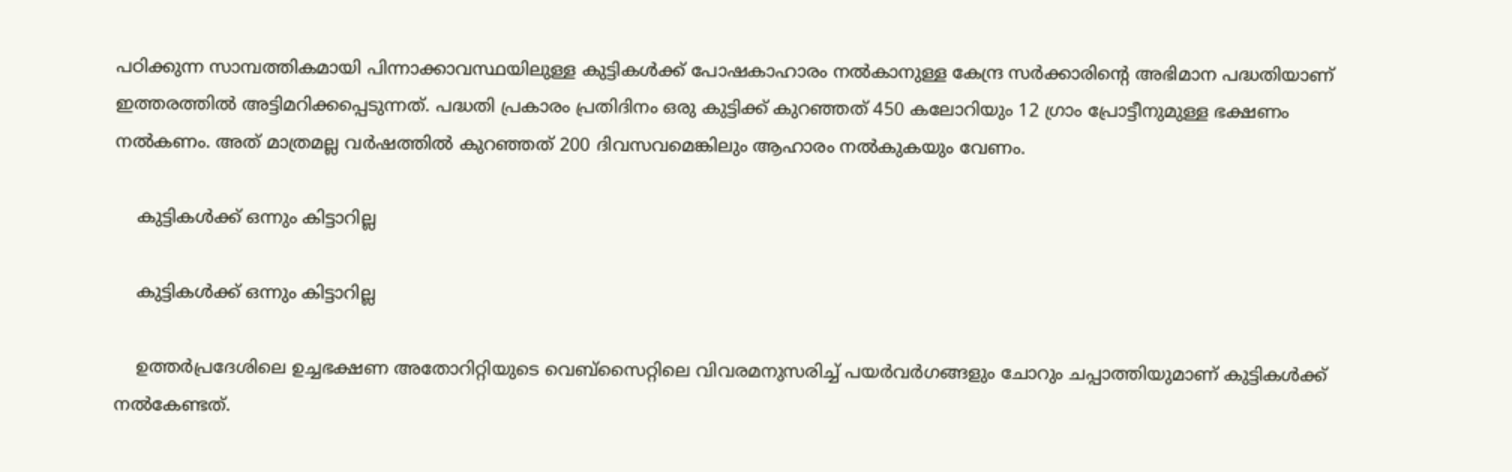പഠിക്കുന്ന സാമ്പത്തികമായി പിന്നാക്കാവസ്ഥയിലുള്ള കുട്ടികള്‍ക്ക് പോഷകാഹാരം നൽകാനുള്ള കേന്ദ്ര സർക്കാരിന്റെ അഭിമാന പദ്ധതിയാണ് ഇത്തരത്തിൽ അട്ടിമറിക്കപ്പെടുന്നത്. പദ്ധതി പ്രകാരം പ്രതിദിനം ഒരു കുട്ടിക്ക് കുറഞ്ഞത് 450 കലോറിയും 12 ഗ്രാം പ്രോട്ടീനുമുള്ള ഭക്ഷണം നല്‍കണം. അത് മാത്രമല്ല വര്‍ഷത്തില്‍ കുറഞ്ഞത് 200 ദിവസവമെങ്കിലും ആഹാരം നല്‍കുകയും വേണം.

    കുട്ടികൾക്ക് ഒന്നും കിട്ടാറില്ല

    കുട്ടികൾക്ക് ഒന്നും കിട്ടാറില്ല

    ഉത്തര്‍പ്രദേശിലെ ഉച്ചഭക്ഷണ അതോറിറ്റിയുടെ വെബ്‌സൈറ്റിലെ വിവരമനുസരിച്ച് പയര്‍വര്‍ഗങ്ങളും ചോറും ചപ്പാത്തിയുമാണ് കുട്ടികൾക്ക് നൽകേണ്ടത്.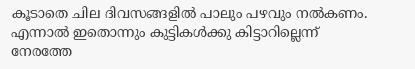കൂടാതെ ചില ദിവസങ്ങളിൽ പാലും പഴവും നൽകണം. എന്നാല്‍ ഇതൊന്നും കുട്ടികള്‍ക്കു കിട്ടാറില്ലെന്ന് നേരത്തേ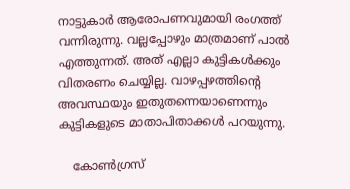നാട്ടുകാർ ആരോപണവുമായി രംഗത്ത് വന്നിരുന്നു. വല്ലപ്പോഴും മാത്രമാണ് പാല്‍ എത്തുന്നത്. അത് എല്ലാ കുട്ടികള്‍ക്കും വിതരണം ചെയ്യില്ല. വാഴപ്പഴത്തിന്റെ അവസ്ഥയും ഇതുതന്നെയാണെന്നും കുട്ടികളുടെ മാതാപിതാക്കള്‍ പറയുന്നു.

    കോൺഗ്രസ്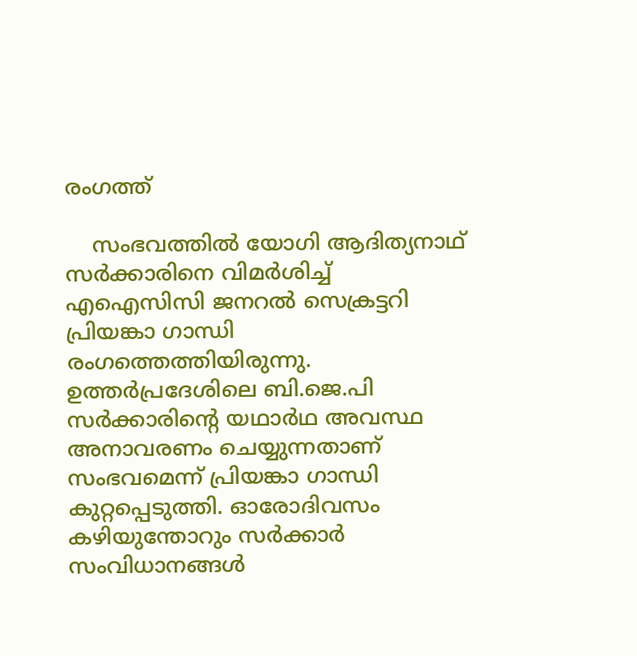രംഗത്ത്

    സംഭവത്തില്‍ യോഗി ആദിത്യനാഥ് സർക്കാരിനെ വിമര്‍ശിച്ച് എഐസിസി ജനറല്‍ സെക്രട്ടറി പ്രിയങ്കാ ഗാന്ധി രംഗത്തെത്തിയിരുന്നു. ഉത്തർപ്രദേശിലെ ബി.ജെ.പി സര്‍ക്കാരിന്‍റെ യഥാര്‍ഥ അവസ്ഥ അനാവരണം ചെയ്യുന്നതാണ് സംഭവമെന്ന് പ്രിയങ്കാ ഗാന്ധി കുറ്റപ്പെടുത്തി. ഓരോദിവസം കഴിയുന്തോറും സര്‍ക്കാര്‍ സംവിധാനങ്ങള്‍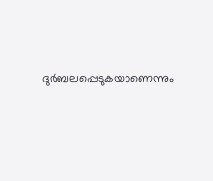ദുർബലപ്പെടുകയാണെന്നും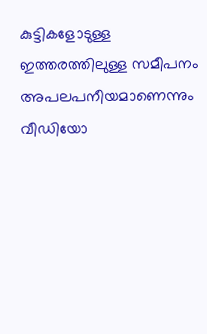കുട്ടികളോടുള്ള ഇത്തരത്തിലുള്ള സമീപനം അപലപനീയമാണെന്നും വീഡിയോ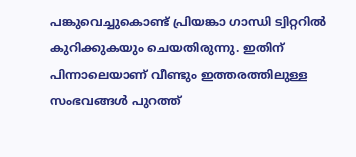പങ്കുവെച്ചുകൊണ്ട് പ്രിയങ്കാ ഗാന്ധി ട്വിറ്ററില്‍ കുറിക്കുകയും ചെയതിരുന്നു. ഇതിന് പിന്നാലെയാണ് വീണ്ടും ഇത്തരത്തിലുള്ള സംഭവങ്ങൾ‌ പുറത്ത്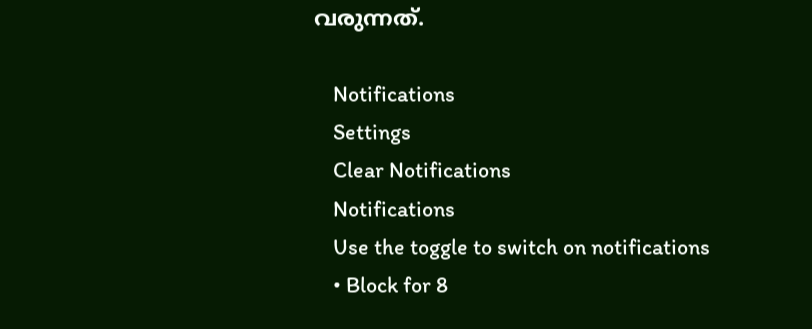വരുന്നത്.

    Notifications
    Settings
    Clear Notifications
    Notifications
    Use the toggle to switch on notifications
    • Block for 8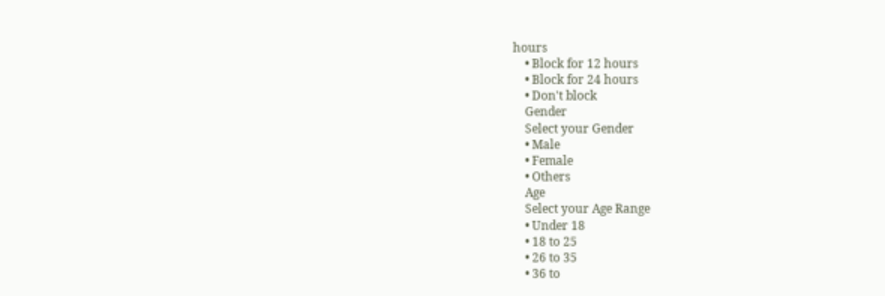hours
    • Block for 12 hours
    • Block for 24 hours
    • Don't block
    Gender
    Select your Gender
    • Male
    • Female
    • Others
    Age
    Select your Age Range
    • Under 18
    • 18 to 25
    • 26 to 35
    • 36 to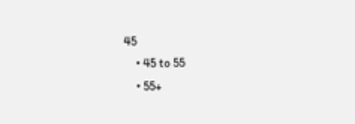45
    • 45 to 55
    • 55+